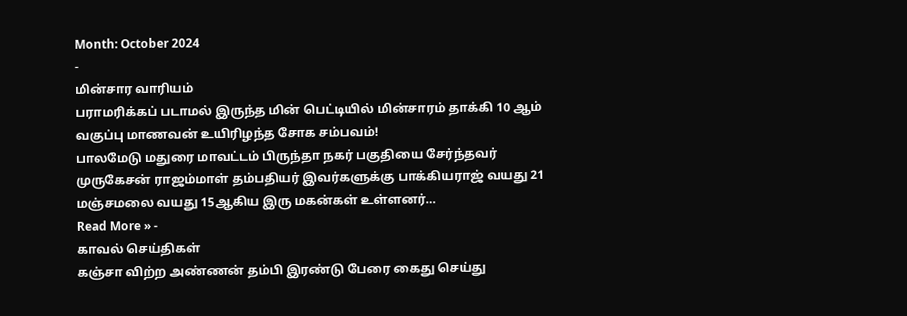Month: October 2024
-
மின்சார வாரியம்
பராமரிக்கப் படாமல் இருந்த மின் பெட்டியில் மின்சாரம் தாக்கி 10 ஆம் வகுப்பு மாணவன் உயிரிழந்த சோக சம்பவம்!
பாலமேடு மதுரை மாவட்டம் பிருந்தா நகர் பகுதியை சேர்ந்தவர் முருகேசன் ராஜம்மாள் தம்பதியர் இவர்களுக்கு பாக்கியராஜ் வயது 21 மஞ்சமலை வயது 15ஆகிய இரு மகன்கள் உள்ளனர்…
Read More » -
காவல் செய்திகள்
கஞ்சா விற்ற அண்ணன் தம்பி இரண்டு பேரை கைது செய்து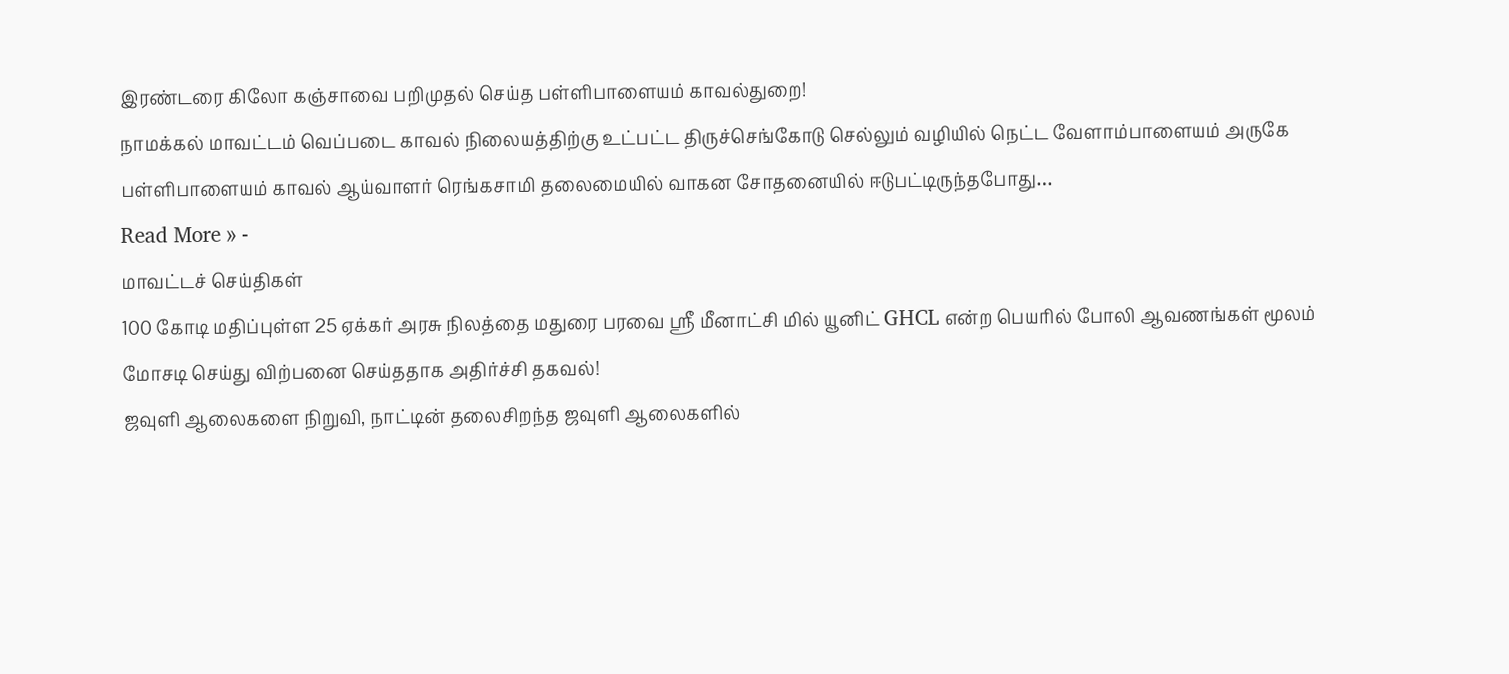இரண்டரை கிலோ கஞ்சாவை பறிமுதல் செய்த பள்ளிபாளையம் காவல்துறை!
நாமக்கல் மாவட்டம் வெப்படை காவல் நிலையத்திற்கு உட்பட்ட திருச்செங்கோடு செல்லும் வழியில் நெட்ட வேளாம்பாளையம் அருகே பள்ளிபாளையம் காவல் ஆய்வாளர் ரெங்கசாமி தலைமையில் வாகன சோதனையில் ஈடுபட்டிருந்தபோது…
Read More » -
மாவட்டச் செய்திகள்
100 கோடி மதிப்புள்ள 25 ஏக்கர் அரசு நிலத்தை மதுரை பரவை ஶ்ரீ மீனாட்சி மில் யூனிட் GHCL என்ற பெயரில் போலி ஆவணங்கள் மூலம் மோசடி செய்து விற்பனை செய்ததாக அதிர்ச்சி தகவல்!
ஜவுளி ஆலைகளை நிறுவி, நாட்டின் தலைசிறந்த ஜவுளி ஆலைகளில்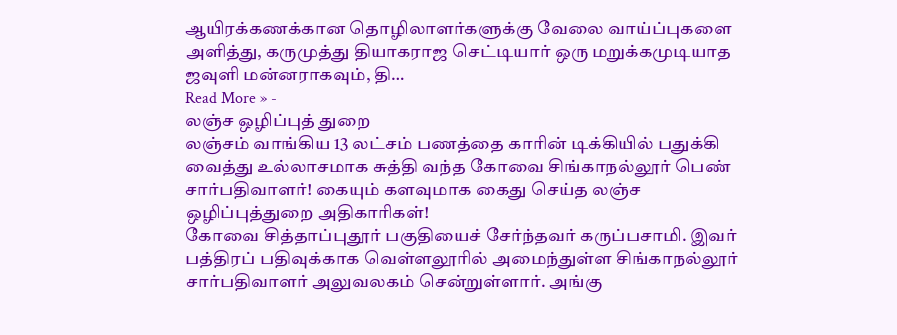ஆயிரக்கணக்கான தொழிலாளர்களுக்கு வேலை வாய்ப்புகளை அளித்து, கருமுத்து தியாகராஜ செட்டியார் ஒரு மறுக்கமுடியாத ஜவுளி மன்னராகவும், தி…
Read More » -
லஞ்ச ஒழிப்புத் துறை
லஞ்சம் வாங்கிய 13 லட்சம் பணத்தை காரின் டிக்கியில் பதுக்கி வைத்து உல்லாசமாக சுத்தி வந்த கோவை சிங்காநல்லூர் பெண் சார்பதிவாளர்! கையும் களவுமாக கைது செய்த லஞ்ச ஒழிப்புத்துறை அதிகாரிகள்!
கோவை சித்தாப்புதூர் பகுதியைச் சேர்ந்தவர் கருப்பசாமி. இவர் பத்திரப் பதிவுக்காக வெள்ளலூரில் அமைந்துள்ள சிங்காநல்லூர் சார்பதிவாளர் அலுவலகம் சென்றுள்ளார். அங்கு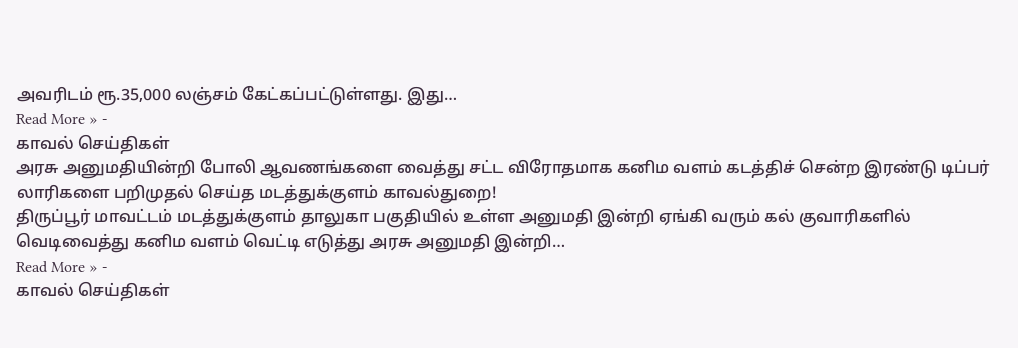அவரிடம் ரூ.35,000 லஞ்சம் கேட்கப்பட்டுள்ளது. இது…
Read More » -
காவல் செய்திகள்
அரசு அனுமதியின்றி போலி ஆவணங்களை வைத்து சட்ட விரோதமாக கனிம வளம் கடத்திச் சென்ற இரண்டு டிப்பர் லாரிகளை பறிமுதல் செய்த மடத்துக்குளம் காவல்துறை!
திருப்பூர் மாவட்டம் மடத்துக்குளம் தாலுகா பகுதியில் உள்ள அனுமதி இன்றி ஏங்கி வரும் கல் குவாரிகளில் வெடிவைத்து கனிம வளம் வெட்டி எடுத்து அரசு அனுமதி இன்றி…
Read More » -
காவல் செய்திகள்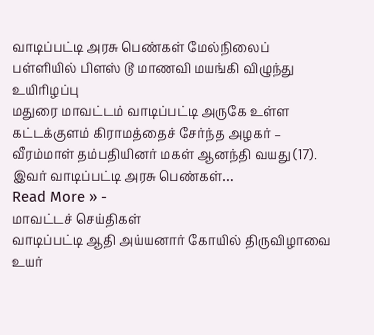வாடிப்பட்டி அரசு பெண்கள் மேல்நிலைப் பள்ளியில் பிளஸ் டூ மாணவி மயங்கி விழுந்து உயிரிழப்பு
மதுரை மாவட்டம் வாடிப்பட்டி அருகே உள்ள கட்டக்குளம் கிராமத்தைச் சேர்ந்த அழகர் – வீரம்மாள் தம்பதியினர் மகள் ஆனந்தி வயது (17). இவர் வாடிப்பட்டி அரசு பெண்கள்…
Read More » -
மாவட்டச் செய்திகள்
வாடிப்பட்டி ஆதி அய்யனார் கோயில் திருவிழாவை உயர்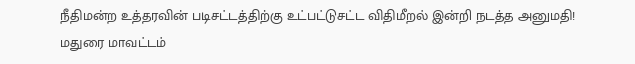நீதிமன்ற உத்தரவின் படிசட்டத்திற்கு உட்பட்டுசட்ட விதிமீறல் இன்றி நடத்த அனுமதி!
மதுரை மாவட்டம்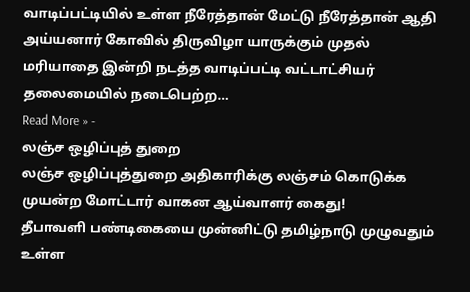வாடிப்பட்டியில் உள்ள நீரேத்தான் மேட்டு நீரேத்தான் ஆதி அய்யனார் கோவில் திருவிழா யாருக்கும் முதல் மரியாதை இன்றி நடத்த வாடிப்பட்டி வட்டாட்சியர் தலைமையில் நடைபெற்ற…
Read More » -
லஞ்ச ஒழிப்புத் துறை
லஞ்ச ஒழிப்புத்துறை அதிகாரிக்கு லஞ்சம் கொடுக்க முயன்ற மோட்டார் வாகன ஆய்வாளர் கைது!
தீபாவளி பண்டிகையை முன்னிட்டு தமிழ்நாடு முழுவதும் உள்ள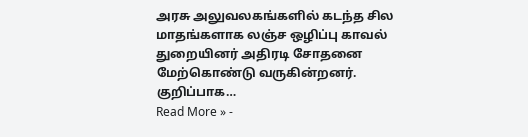அரசு அலுவலகங்களில் கடந்த சில மாதங்களாக லஞ்ச ஒழிப்பு காவல் துறையினர் அதிரடி சோதனை மேற்கொண்டு வருகின்றனர். குறிப்பாக…
Read More » -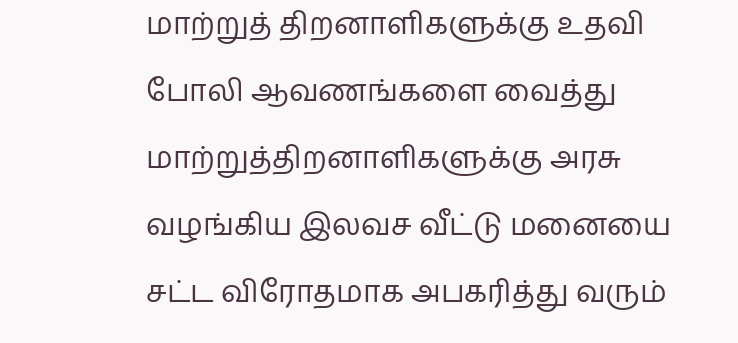மாற்றுத் திறனாளிகளுக்கு உதவி
போலி ஆவணங்களை வைத்து மாற்றுத்திறனாளிகளுக்கு அரசு வழங்கிய இலவச வீட்டு மனையை சட்ட விரோதமாக அபகரித்து வரும்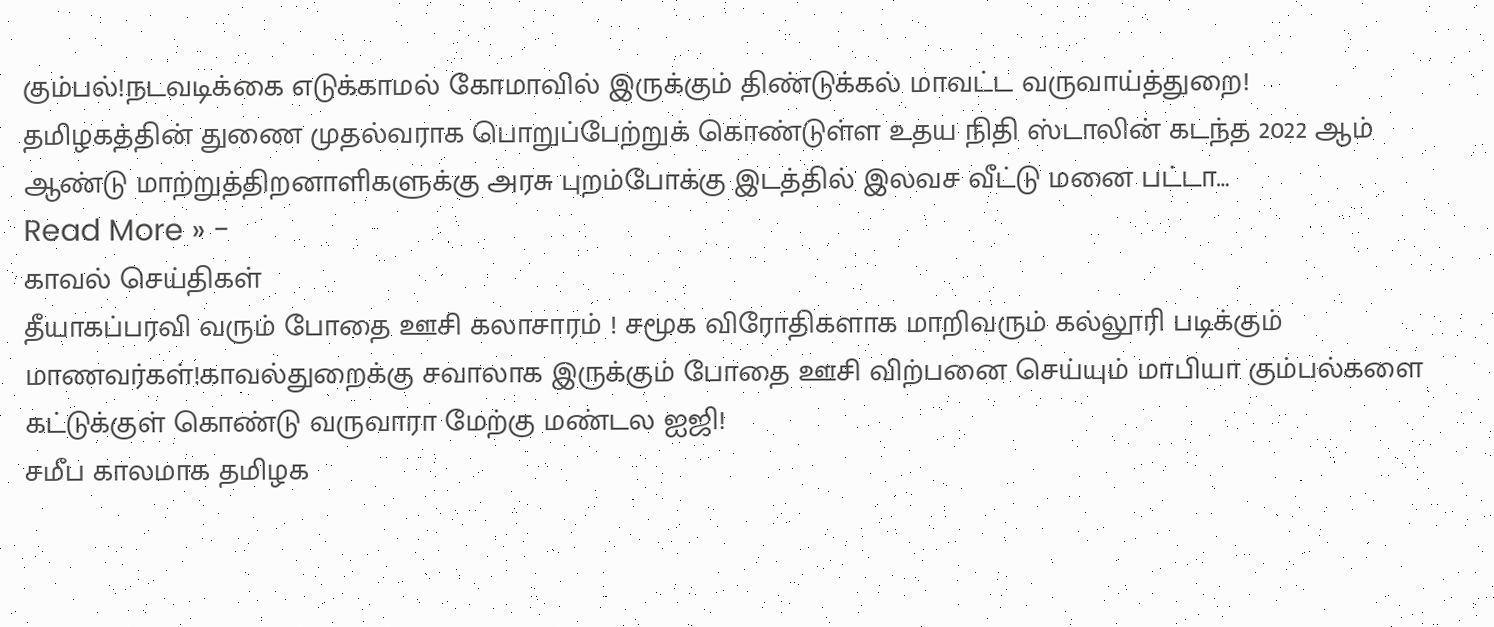கும்பல்!நடவடிக்கை எடுக்காமல் கோமாவில் இருக்கும் திண்டுக்கல் மாவட்ட வருவாய்த்துறை!
தமிழகத்தின் துணை முதல்வராக பொறுப்பேற்றுக் கொண்டுள்ள உதய நிதி ஸ்டாலின் கடந்த 2022 ஆம் ஆண்டு மாற்றுத்திறனாளிகளுக்கு அரசு புறம்போக்கு இடத்தில் இலவச வீட்டு மனை பட்டா…
Read More » -
காவல் செய்திகள்
தீயாகப்பரவி வரும் போதை ஊசி கலாசாரம் ! சமூக விரோதிகளாக மாறிவரும் கல்லூரி படிக்கும் மாணவர்கள்!காவல்துறைக்கு சவாலாக இருக்கும் போதை ஊசி விற்பனை செய்யும் மாபியா கும்பல்களை கட்டுக்குள் கொண்டு வருவாரா மேற்கு மண்டல ஐஜி!
சமீப காலமாக தமிழக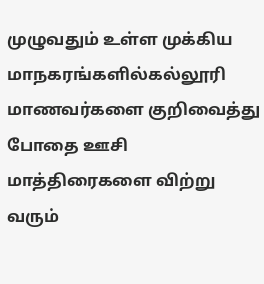முழுவதும் உள்ள முக்கிய மாநகரங்களில்கல்லூரி மாணவர்களை குறிவைத்து போதை ஊசி மாத்திரைகளை விற்று வரும்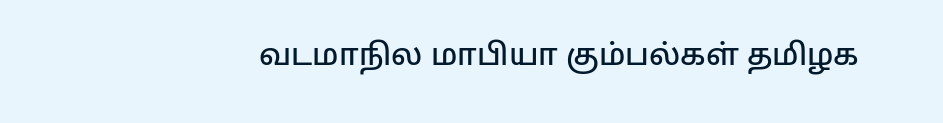வடமாநில மாபியா கும்பல்கள் தமிழக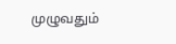முழுவதும்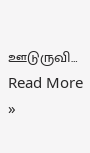ஊடுருவி…
Read More »